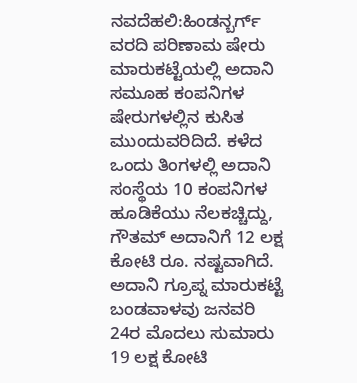ನವದೆಹಲಿ:ಹಿಂಡನ್ಬರ್ಗ್ ವರದಿ ಪರಿಣಾಮ ಷೇರು ಮಾರುಕಟ್ಟೆಯಲ್ಲಿ ಅದಾನಿ ಸಮೂಹ ಕಂಪನಿಗಳ ಷೇರುಗಳಲ್ಲಿನ ಕುಸಿತ ಮುಂದುವರಿದಿದೆ. ಕಳೆದ ಒಂದು ತಿಂಗಳಲ್ಲಿ ಅದಾನಿ ಸಂಸ್ಥೆಯ 10 ಕಂಪನಿಗಳ ಹೂಡಿಕೆಯು ನೆಲಕಚ್ಚಿದ್ದು, ಗೌತಮ್ ಅದಾನಿಗೆ 12 ಲಕ್ಷ ಕೋಟಿ ರೂ. ನಷ್ಟವಾಗಿದೆ.
ಅದಾನಿ ಗ್ರೂಪ್ನ ಮಾರುಕಟ್ಟೆ ಬಂಡವಾಳವು ಜನವರಿ 24ರ ಮೊದಲು ಸುಮಾರು 19 ಲಕ್ಷ ಕೋಟಿ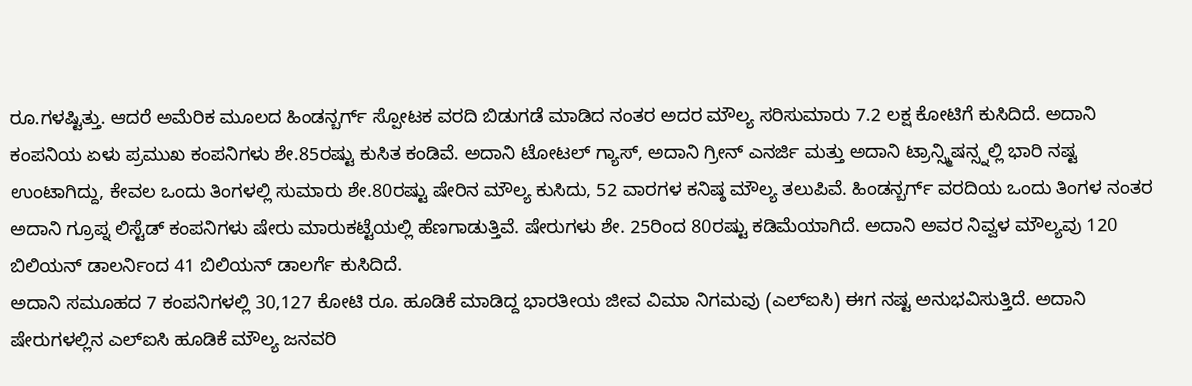ರೂ.ಗಳಷ್ಟಿತ್ತು. ಆದರೆ ಅಮೆರಿಕ ಮೂಲದ ಹಿಂಡನ್ಬರ್ಗ್ ಸ್ಪೋಟಕ ವರದಿ ಬಿಡುಗಡೆ ಮಾಡಿದ ನಂತರ ಅದರ ಮೌಲ್ಯ ಸರಿಸುಮಾರು 7.2 ಲಕ್ಷ ಕೋಟಿಗೆ ಕುಸಿದಿದೆ. ಅದಾನಿ ಕಂಪನಿಯ ಏಳು ಪ್ರಮುಖ ಕಂಪನಿಗಳು ಶೇ.85ರಷ್ಟು ಕುಸಿತ ಕಂಡಿವೆ. ಅದಾನಿ ಟೋಟಲ್ ಗ್ಯಾಸ್, ಅದಾನಿ ಗ್ರೀನ್ ಎನರ್ಜಿ ಮತ್ತು ಅದಾನಿ ಟ್ರಾನ್ಸ್ಮಿಷನ್ಸ್ನಲ್ಲಿ ಭಾರಿ ನಷ್ಟ ಉಂಟಾಗಿದ್ದು, ಕೇವಲ ಒಂದು ತಿಂಗಳಲ್ಲಿ ಸುಮಾರು ಶೇ.80ರಷ್ಟು ಷೇರಿನ ಮೌಲ್ಯ ಕುಸಿದು, 52 ವಾರಗಳ ಕನಿಷ್ಠ ಮೌಲ್ಯ ತಲುಪಿವೆ. ಹಿಂಡನ್ಬರ್ಗ್ ವರದಿಯ ಒಂದು ತಿಂಗಳ ನಂತರ ಅದಾನಿ ಗ್ರೂಪ್ನ ಲಿಸ್ಟೆಡ್ ಕಂಪನಿಗಳು ಷೇರು ಮಾರುಕಟ್ಟೆಯಲ್ಲಿ ಹೆಣಗಾಡುತ್ತಿವೆ. ಷೇರುಗಳು ಶೇ. 25ರಿಂದ 80ರಷ್ಟು ಕಡಿಮೆಯಾಗಿದೆ. ಅದಾನಿ ಅವರ ನಿವ್ವಳ ಮೌಲ್ಯವು 120 ಬಿಲಿಯನ್ ಡಾಲರ್ನಿಂದ 41 ಬಿಲಿಯನ್ ಡಾಲರ್ಗೆ ಕುಸಿದಿದೆ.
ಅದಾನಿ ಸಮೂಹದ 7 ಕಂಪನಿಗಳಲ್ಲಿ 30,127 ಕೋಟಿ ರೂ. ಹೂಡಿಕೆ ಮಾಡಿದ್ದ ಭಾರತೀಯ ಜೀವ ವಿಮಾ ನಿಗಮವು (ಎಲ್ಐಸಿ) ಈಗ ನಷ್ಟ ಅನುಭವಿಸುತ್ತಿದೆ. ಅದಾನಿ ಷೇರುಗಳಲ್ಲಿನ ಎಲ್ಐಸಿ ಹೂಡಿಕೆ ಮೌಲ್ಯ ಜನವರಿ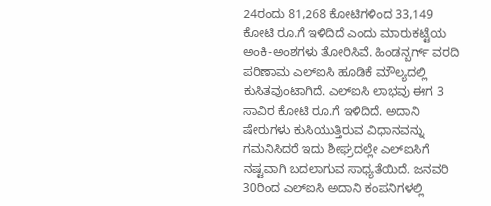24ರಂದು 81,268 ಕೋಟಿಗಳಿಂದ 33,149 ಕೋಟಿ ರೂ.ಗೆ ಇಳಿದಿದೆ ಎಂದು ಮಾರುಕಟ್ಟೆಯ ಅಂಕಿ-ಅಂಶಗಳು ತೋರಿಸಿವೆ. ಹಿಂಡನ್ಬರ್ಗ್ ವರದಿ ಪರಿಣಾಮ ಎಲ್ಐಸಿ ಹೂಡಿಕೆ ಮೌಲ್ಯದಲ್ಲಿ ಕುಸಿತವುಂಟಾಗಿದೆ. ಎಲ್ಐಸಿ ಲಾಭವು ಈಗ 3 ಸಾವಿರ ಕೋಟಿ ರೂ.ಗೆ ಇಳಿದಿದೆ. ಅದಾನಿ ಷೇರುಗಳು ಕುಸಿಯುತ್ತಿರುವ ವಿಧಾನವನ್ನು ಗಮನಿಸಿದರೆ ಇದು ಶೀಘ್ರದಲ್ಲೇ ಎಲ್ಐಸಿಗೆ ನಷ್ಟವಾಗಿ ಬದಲಾಗುವ ಸಾಧ್ಯತೆಯಿದೆ. ಜನವರಿ 30ರಿಂದ ಎಲ್ಐಸಿ ಅದಾನಿ ಕಂಪನಿಗಳಲ್ಲಿ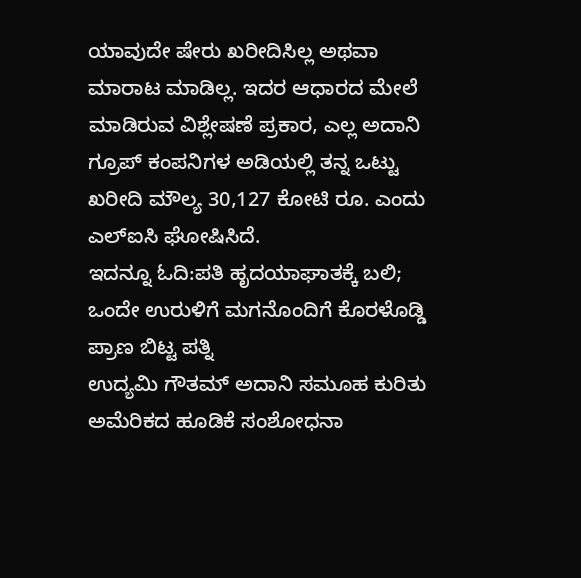ಯಾವುದೇ ಷೇರು ಖರೀದಿಸಿಲ್ಲ ಅಥವಾ ಮಾರಾಟ ಮಾಡಿಲ್ಲ. ಇದರ ಆಧಾರದ ಮೇಲೆ ಮಾಡಿರುವ ವಿಶ್ಲೇಷಣೆ ಪ್ರಕಾರ, ಎಲ್ಲ ಅದಾನಿ ಗ್ರೂಪ್ ಕಂಪನಿಗಳ ಅಡಿಯಲ್ಲಿ ತನ್ನ ಒಟ್ಟು ಖರೀದಿ ಮೌಲ್ಯ 30,127 ಕೋಟಿ ರೂ. ಎಂದು ಎಲ್ಐಸಿ ಘೋಷಿಸಿದೆ.
ಇದನ್ನೂ ಓದಿ:ಪತಿ ಹೃದಯಾಘಾತಕ್ಕೆ ಬಲಿ; ಒಂದೇ ಉರುಳಿಗೆ ಮಗನೊಂದಿಗೆ ಕೊರಳೊಡ್ಡಿ ಪ್ರಾಣ ಬಿಟ್ಟ ಪತ್ನಿ
ಉದ್ಯಮಿ ಗೌತಮ್ ಅದಾನಿ ಸಮೂಹ ಕುರಿತು ಅಮೆರಿಕದ ಹೂಡಿಕೆ ಸಂಶೋಧನಾ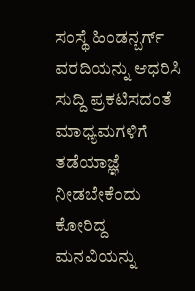ಸಂಸ್ಥೆ ಹಿಂಡನ್ಬರ್ಗ್ ವರದಿಯನ್ನು ಆಧರಿಸಿ ಸುದ್ದಿ ಪ್ರಕಟಿಸದಂತೆ ಮಾಧ್ಯಮಗಳಿಗೆ ತಡೆಯಾಜ್ಞೆ ನೀಡಬೇಕೆಂದು ಕೋರಿದ್ದ ಮನವಿಯನ್ನು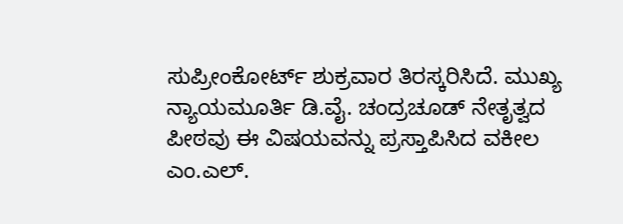ಸುಪ್ರೀಂಕೋರ್ಟ್ ಶುಕ್ರವಾರ ತಿರಸ್ಕರಿಸಿದೆ. ಮುಖ್ಯ ನ್ಯಾಯಮೂರ್ತಿ ಡಿ.ವೈ. ಚಂದ್ರಚೂಡ್ ನೇತೃತ್ವದ ಪೀಠವು ಈ ವಿಷಯವನ್ನು ಪ್ರಸ್ತಾಪಿಸಿದ ವಕೀಲ ಎಂ.ಎಲ್.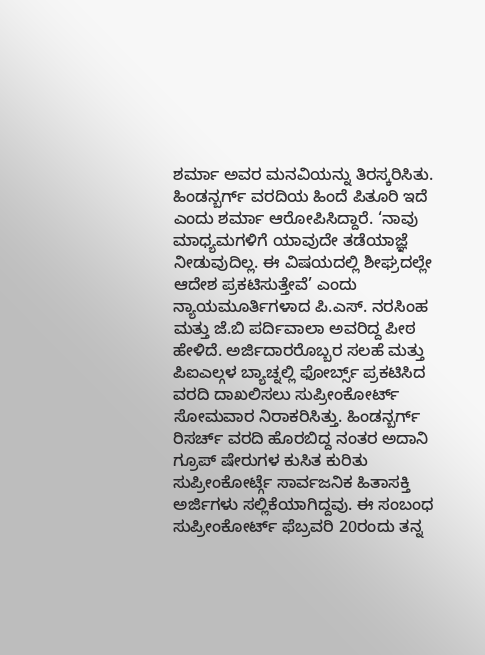ಶರ್ಮಾ ಅವರ ಮನವಿಯನ್ನು ತಿರಸ್ಕರಿಸಿತು. ಹಿಂಡನ್ಬರ್ಗ್ ವರದಿಯ ಹಿಂದೆ ಪಿತೂರಿ ಇದೆ ಎಂದು ಶರ್ಮಾ ಆರೋಪಿಸಿದ್ದಾರೆ. ‘ನಾವು ಮಾಧ್ಯಮಗಳಿಗೆ ಯಾವುದೇ ತಡೆಯಾಜ್ಞೆ ನೀಡುವುದಿಲ್ಲ. ಈ ವಿಷಯದಲ್ಲಿ ಶೀಘ್ರದಲ್ಲೇ ಆದೇಶ ಪ್ರಕಟಿಸುತ್ತೇವೆ’ ಎಂದು ನ್ಯಾಯಮೂರ್ತಿಗಳಾದ ಪಿ.ಎಸ್. ನರಸಿಂಹ ಮತ್ತು ಜೆ.ಬಿ ಪರ್ದಿವಾಲಾ ಅವರಿದ್ದ ಪೀಠ ಹೇಳಿದೆ. ಅರ್ಜಿದಾರರೊಬ್ಬರ ಸಲಹೆ ಮತ್ತು ಪಿಐಎಲ್ಗಳ ಬ್ಯಾಚ್ನಲ್ಲಿ ಫೋರ್ಬ್ಸ್ ಪ್ರಕಟಿಸಿದ ವರದಿ ದಾಖಲಿಸಲು ಸುಪ್ರೀಂಕೋರ್ಟ್ ಸೋಮವಾರ ನಿರಾಕರಿಸಿತ್ತು. ಹಿಂಡನ್ಬರ್ಗ್ ರಿಸರ್ಚ್ ವರದಿ ಹೊರಬಿದ್ದ ನಂತರ ಅದಾನಿ ಗ್ರೂಪ್ ಷೇರುಗಳ ಕುಸಿತ ಕುರಿತು ಸುಪ್ರೀಂಕೋರ್ಟ್ಗೆ ಸಾರ್ವಜನಿಕ ಹಿತಾಸಕ್ತಿ ಅರ್ಜಿಗಳು ಸಲ್ಲಿಕೆಯಾಗಿದ್ದವು. ಈ ಸಂಬಂಧ ಸುಪ್ರೀಂಕೋರ್ಟ್ ಫೆಬ್ರವರಿ 20ರಂದು ತನ್ನ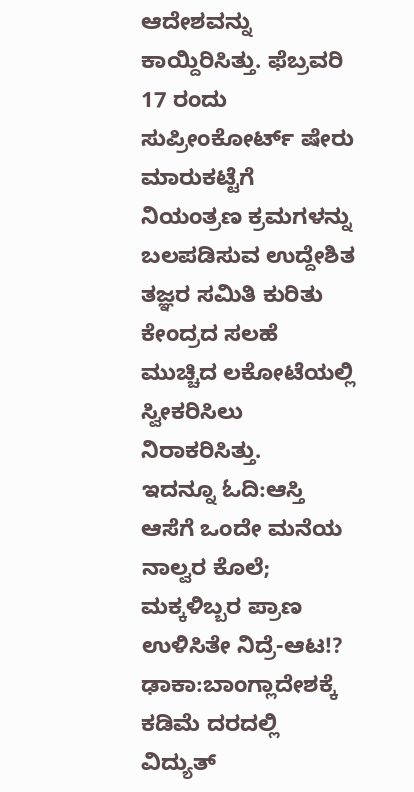ಆದೇಶವನ್ನು ಕಾಯ್ದಿರಿಸಿತ್ತು. ಫೆಬ್ರವರಿ 17 ರಂದು ಸುಪ್ರೀಂಕೋರ್ಟ್ ಷೇರು ಮಾರುಕಟ್ಟೆಗೆ ನಿಯಂತ್ರಣ ಕ್ರಮಗಳನ್ನು ಬಲಪಡಿಸುವ ಉದ್ದೇಶಿತ ತಜ್ಞರ ಸಮಿತಿ ಕುರಿತು ಕೇಂದ್ರದ ಸಲಹೆ ಮುಚ್ಚಿದ ಲಕೋಟೆಯಲ್ಲಿ ಸ್ವೀಕರಿಸಿಲು ನಿರಾಕರಿಸಿತ್ತು.
ಇದನ್ನೂ ಓದಿ:ಆಸ್ತಿ ಆಸೆಗೆ ಒಂದೇ ಮನೆಯ ನಾಲ್ವರ ಕೊಲೆ; ಮಕ್ಕಳಿಬ್ಬರ ಪ್ರಾಣ ಉಳಿಸಿತೇ ನಿದ್ರೆ-ಆಟ!?
ಢಾಕಾ:ಬಾಂಗ್ಲಾದೇಶಕ್ಕೆ ಕಡಿಮೆ ದರದಲ್ಲಿ ವಿದ್ಯುತ್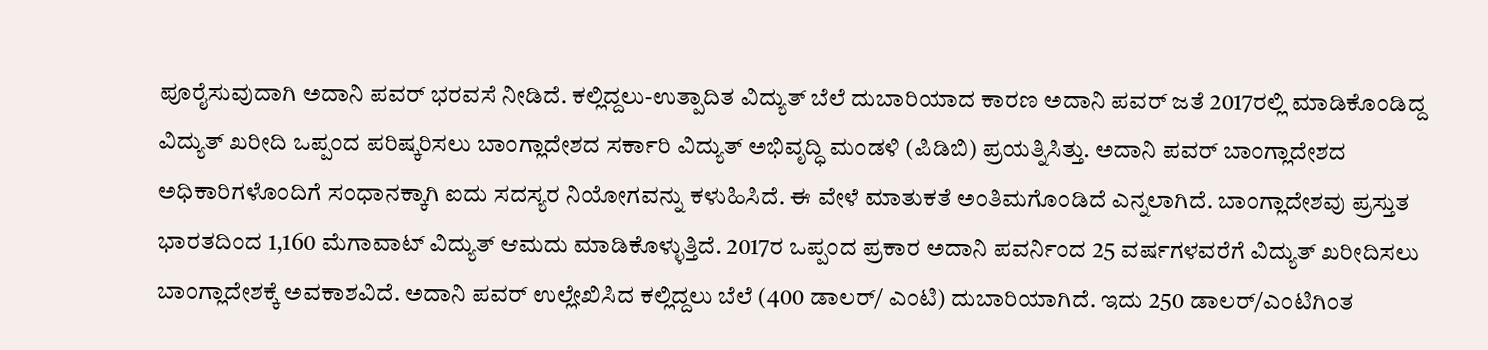ಪೂರೈಸುವುದಾಗಿ ಅದಾನಿ ಪವರ್ ಭರವಸೆ ನೀಡಿದೆ. ಕಲ್ಲಿದ್ದಲು-ಉತ್ಪಾದಿತ ವಿದ್ಯುತ್ ಬೆಲೆ ದುಬಾರಿಯಾದ ಕಾರಣ ಅದಾನಿ ಪವರ್ ಜತೆ 2017ರಲ್ಲಿ ಮಾಡಿಕೊಂಡಿದ್ದ ವಿದ್ಯುತ್ ಖರೀದಿ ಒಪ್ಪಂದ ಪರಿಷ್ಕರಿಸಲು ಬಾಂಗ್ಲಾದೇಶದ ಸರ್ಕಾರಿ ವಿದ್ಯುತ್ ಅಭಿವೃದ್ಧಿ ಮಂಡಳಿ (ಪಿಡಿಬಿ) ಪ್ರಯತ್ನಿಸಿತ್ತು. ಅದಾನಿ ಪವರ್ ಬಾಂಗ್ಲಾದೇಶದ ಅಧಿಕಾರಿಗಳೊಂದಿಗೆ ಸಂಧಾನಕ್ಕಾಗಿ ಐದು ಸದಸ್ಯರ ನಿಯೋಗವನ್ನು ಕಳುಹಿಸಿದೆ. ಈ ವೇಳೆ ಮಾತುಕತೆ ಅಂತಿಮಗೊಂಡಿದೆ ಎನ್ನಲಾಗಿದೆ. ಬಾಂಗ್ಲಾದೇಶವು ಪ್ರಸ್ತುತ ಭಾರತದಿಂದ 1,160 ಮೆಗಾವಾಟ್ ವಿದ್ಯುತ್ ಆಮದು ಮಾಡಿಕೊಳ್ಳುತ್ತಿದೆ. 2017ರ ಒಪ್ಪಂದ ಪ್ರಕಾರ ಅದಾನಿ ಪವರ್ನಿಂದ 25 ವರ್ಷಗಳವರೆಗೆ ವಿದ್ಯುತ್ ಖರೀದಿಸಲು ಬಾಂಗ್ಲಾದೇಶಕ್ಕೆ ಅವಕಾಶವಿದೆ. ಅದಾನಿ ಪವರ್ ಉಲ್ಲೇಖಿಸಿದ ಕಲ್ಲಿದ್ದಲು ಬೆಲೆ (400 ಡಾಲರ್/ ಎಂಟಿ) ದುಬಾರಿಯಾಗಿದೆ. ಇದು 250 ಡಾಲರ್/ಎಂಟಿಗಿಂತ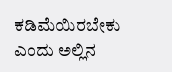ಕಡಿಮೆಯಿರಬೇಕು ಎಂದು ಅಲ್ಲಿನ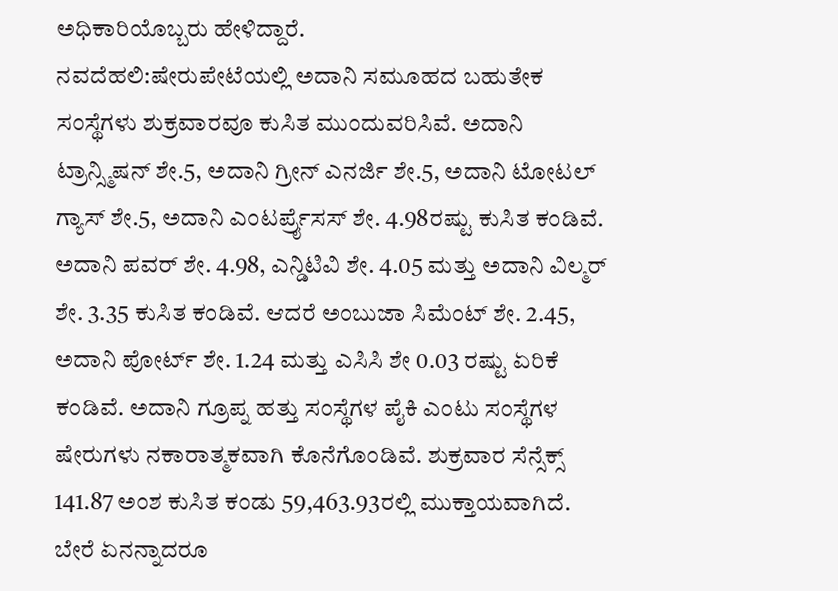ಅಧಿಕಾರಿಯೊಬ್ಬರು ಹೇಳಿದ್ದಾರೆ.
ನವದೆಹಲಿ:ಷೇರುಪೇಟೆಯಲ್ಲಿ ಅದಾನಿ ಸಮೂಹದ ಬಹುತೇಕ ಸಂಸ್ಥೆಗಳು ಶುಕ್ರವಾರವೂ ಕುಸಿತ ಮುಂದುವರಿಸಿವೆ. ಅದಾನಿ ಟ್ರಾನ್ಸ್ಮಿಷನ್ ಶೇ.5, ಅದಾನಿ ಗ್ರೀನ್ ಎನರ್ಜಿ ಶೇ.5, ಅದಾನಿ ಟೋಟಲ್ ಗ್ಯಾಸ್ ಶೇ.5, ಅದಾನಿ ಎಂಟರ್ಪ್ರೖೆಸಸ್ ಶೇ. 4.98ರಷ್ಟು ಕುಸಿತ ಕಂಡಿವೆ. ಅದಾನಿ ಪವರ್ ಶೇ. 4.98, ಎನ್ಡಿಟಿವಿ ಶೇ. 4.05 ಮತ್ತು ಅದಾನಿ ವಿಲ್ಮರ್ ಶೇ. 3.35 ಕುಸಿತ ಕಂಡಿವೆ. ಆದರೆ ಅಂಬುಜಾ ಸಿಮೆಂಟ್ ಶೇ. 2.45, ಅದಾನಿ ಪೋರ್ಟ್ ಶೇ. 1.24 ಮತ್ತು ಎಸಿಸಿ ಶೇ 0.03 ರಷ್ಟು ಏರಿಕೆ ಕಂಡಿವೆ. ಅದಾನಿ ಗ್ರೂಪ್ನ ಹತ್ತು ಸಂಸ್ಥೆಗಳ ಪೈಕಿ ಎಂಟು ಸಂಸ್ಥೆಗಳ ಷೇರುಗಳು ನಕಾರಾತ್ಮಕವಾಗಿ ಕೊನೆಗೊಂಡಿವೆ. ಶುಕ್ರವಾರ ಸೆನ್ಸೆಕ್ಸ್ 141.87 ಅಂಶ ಕುಸಿತ ಕಂಡು 59,463.93ರಲ್ಲಿ ಮುಕ್ತಾಯವಾಗಿದೆ.
ಬೇರೆ ಏನನ್ನಾದರೂ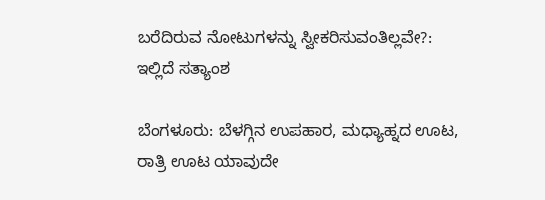ಬರೆದಿರುವ ನೋಟುಗಳನ್ನು ಸ್ವೀಕರಿಸುವಂತಿಲ್ಲವೇ?: ಇಲ್ಲಿದೆ ಸತ್ಯಾಂಶ

ಬೆಂಗಳೂರು: ಬೆಳಗ್ಗಿನ ಉಪಹಾರ, ಮಧ್ಯಾಹ್ನದ ಊಟ, ರಾತ್ರಿ ಊಟ ಯಾವುದೇ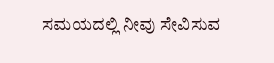ಸಮಯದಲ್ಲಿ ನೀವು ಸೇವಿಸುವ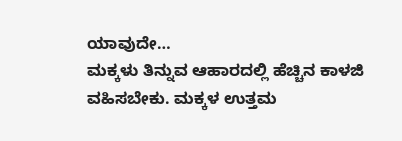ಯಾವುದೇ…
ಮಕ್ಕಳು ತಿನ್ನುವ ಆಹಾರದಲ್ಲಿ ಹೆಚ್ಚಿನ ಕಾಳಜಿ ವಹಿಸಬೇಕು. ಮಕ್ಕಳ ಉತ್ತಮ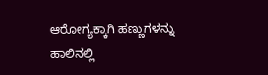ಆರೋಗ್ಯಕ್ಕಾಗಿ ಹಣ್ಣುಗಳನ್ನು ಹಾಲಿನಲ್ಲಿ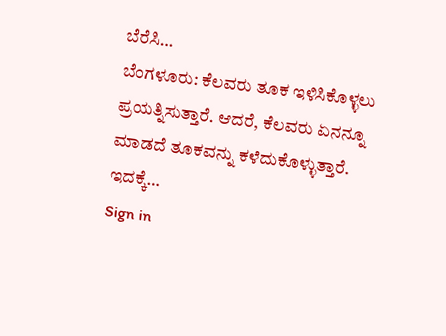ಬೆರೆಸಿ…
ಬೆಂಗಳೂರು: ಕೆಲವರು ತೂಕ ಇಳಿಸಿಕೊಳ್ಳಲು ಪ್ರಯತ್ನಿಸುತ್ತಾರೆ. ಆದರೆ, ಕೆಲವರು ಏನನ್ನೂ ಮಾಡದೆ ತೂಕವನ್ನು ಕಳೆದುಕೊಳ್ಳುತ್ತಾರೆ. ಇದಕ್ಕೆ…
Sign in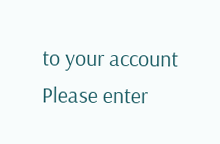to your account
Please enter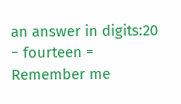an answer in digits:20 − fourteen =
Remember me